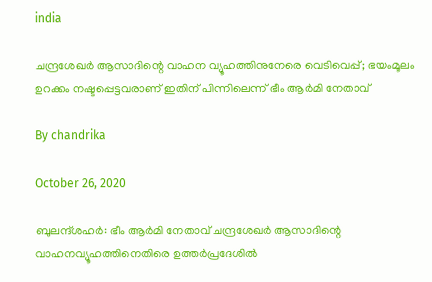india

ചന്ദ്രശേഖര്‍ ആസാദിന്റെ വാഹന വ്യൂഹത്തിനുനേരെ വെടിവെപ്പ്; ഭയംമൂലം ഉറക്കം നഷ്ടപ്പെട്ടവരാണ് ഇതിന് പിന്നിലെന്ന് ഭീം ആര്‍മി നേതാവ്

By chandrika

October 26, 2020

ബുലന്ദ്ശഹര്‍: ഭീം ആര്‍മി നേതാവ് ചന്ദ്രശേഖര്‍ ആസാദിന്റെ വാഹനവ്യൂഹത്തിനെതിരെ ഉത്തര്‍പ്രദേശില്‍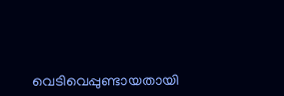വെടിവെപ്പുണ്ടായതായി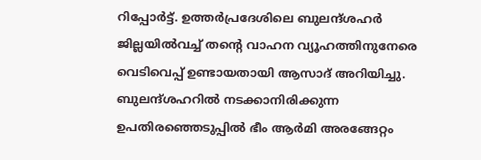റിപ്പോര്‍ട്ട്. ഉത്തര്‍പ്രദേശിലെ ബുലന്ദ്ശഹര്‍ ജില്ലയില്‍വച്ച് തന്റെ വാഹന വ്യൂഹത്തിനുനേരെ വെടിവെപ്പ് ഉണ്ടായതായി ആസാദ് അറിയിച്ചു. ബുലന്ദ്ശഹറില്‍ നടക്കാനിരിക്കുന്ന ഉപതിരഞ്ഞെടുപ്പില്‍ ഭീം ആര്‍മി അരങ്ങേറ്റം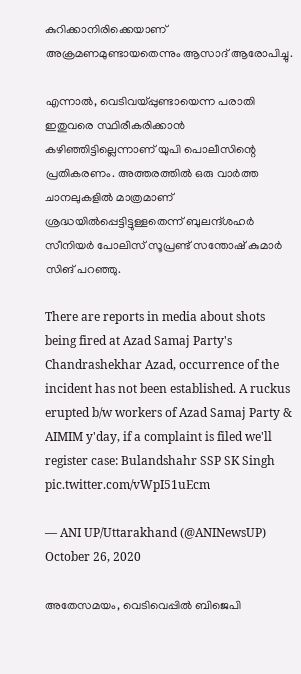കുറിക്കാനിരിക്കെയാണ് അക്രമണമുണ്ടായതെന്നും ആസാദ് ആരോപിച്ചു.

എന്നാല്‍, വെടിവയ്പ്പുണ്ടായെന്ന പരാതി ഇതുവരെ സ്ഥിരീകരിക്കാന്‍ കഴിഞ്ഞിട്ടില്ലെന്നാണ് യുപി പൊലീസിന്റെ പ്രതികരണം. അത്തരത്തില്‍ ഒരു വാര്‍ത്ത ചാനലുകളില്‍ മാത്രമാണ് ശ്രദ്ധയില്‍പ്പെട്ടിട്ടുള്ളതെന്ന് ബുലന്ദ്ശഹര്‍ സീനിയര്‍ പോലിസ് സൂപ്രണ്ട് സന്തോഷ് കുമാര്‍ സിങ് പറഞ്ഞു.

There are reports in media about shots being fired at Azad Samaj Party's Chandrashekhar Azad, occurrence of the incident has not been established. A ruckus erupted b/w workers of Azad Samaj Party & AIMIM y'day, if a complaint is filed we'll register case: Bulandshahr SSP SK Singh pic.twitter.com/vWpI51uEcm

— ANI UP/Uttarakhand (@ANINewsUP) October 26, 2020

അതേസമയം, വെടിവെപ്പില്‍ ബിജെപി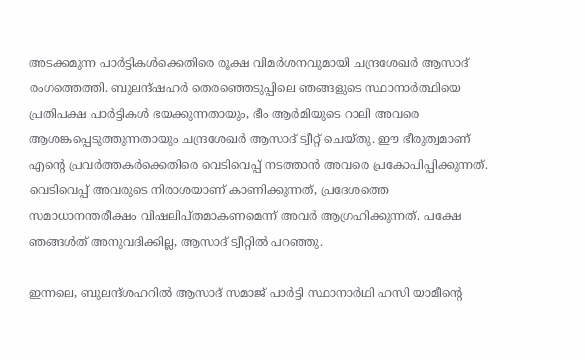അടക്കമുന്ന പാര്‍ട്ടികള്‍ക്കെതിരെ രൂക്ഷ വിമര്‍ശനവുമായി ചന്ദ്രശേഖര്‍ ആസാദ് രംഗത്തെത്തി. ബുലന്ദ്ഷഹര്‍ തെരഞ്ഞെടുപ്പിലെ ഞങ്ങളുടെ സ്ഥാനാര്‍ത്ഥിയെ പ്രതിപക്ഷ പാര്‍ട്ടികള്‍ ഭയക്കുന്നതായും, ഭീം ആര്‍മിയുടെ റാലി അവരെ ആശങ്കപ്പെടുത്തുന്നതായും ചന്ദ്രശേഖര്‍ ആസാദ് ട്വീറ്റ് ചെയ്തു. ഈ ഭീരുത്വമാണ് എന്റെ പ്രവര്‍ത്തകര്‍ക്കെതിരെ വെടിവെപ്പ് നടത്താന്‍ അവരെ പ്രകോപിപ്പിക്കുന്നത്. വെടിവെപ്പ് അവരുടെ നിരാശയാണ് കാണിക്കുന്നത്, പ്രദേശത്തെ സമാധാനന്തരീക്ഷം വിഷലിപ്തമാകണമെന്ന് അവര്‍ ആഗ്രഹിക്കുന്നത്. പക്ഷേ ഞങ്ങള്‍ത് അനുവദിക്കില്ല, ആസാദ് ട്വീറ്റില്‍ പറഞ്ഞു.

ഇന്നലെ, ബുലന്ദ്ശഹറില്‍ ആസാദ് സമാജ് പാര്‍ട്ടി സ്ഥാനാര്‍ഥി ഹസി യാമീന്റെ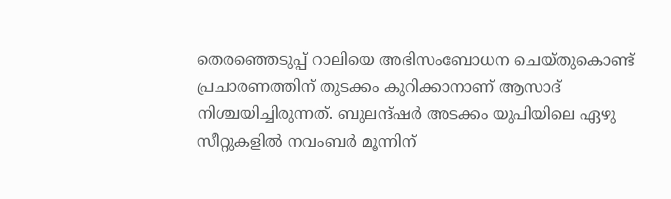തെരഞ്ഞെടുപ്പ് റാലിയെ അഭിസംബോധന ചെയ്തുകൊണ്ട് പ്രചാരണത്തിന് തുടക്കം കുറിക്കാനാണ് ആസാദ് നിശ്ചയിച്ചിരുന്നത്. ബുലന്ദ്ഷര്‍ അടക്കം യുപിയിലെ ഏഴു സീറ്റുകളില്‍ നവംബര്‍ മൂന്നിന്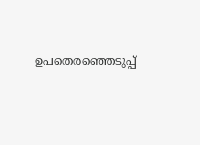ഉപതെരഞ്ഞെടുപ്പ്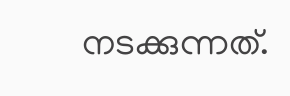നടക്കുന്നത്.